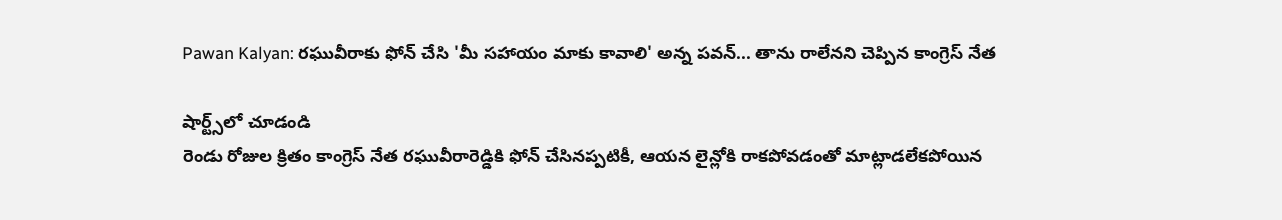Pawan Kalyan: రఘువీరాకు ఫోన్ చేసి 'మీ సహాయం మాకు కావాలి' అన్న పవన్... తాను రాలేనని చెప్పిన కాంగ్రెస్ నేత

షార్ట్స్‌లో చూడండి
రెండు రోజుల క్రితం కాంగ్రెస్ నేత రఘువీరారెడ్డికి ఫోన్ చేసినప్పటికీ, ఆయన లైన్లోకి రాకపోవడంతో మాట్లాడలేకపోయిన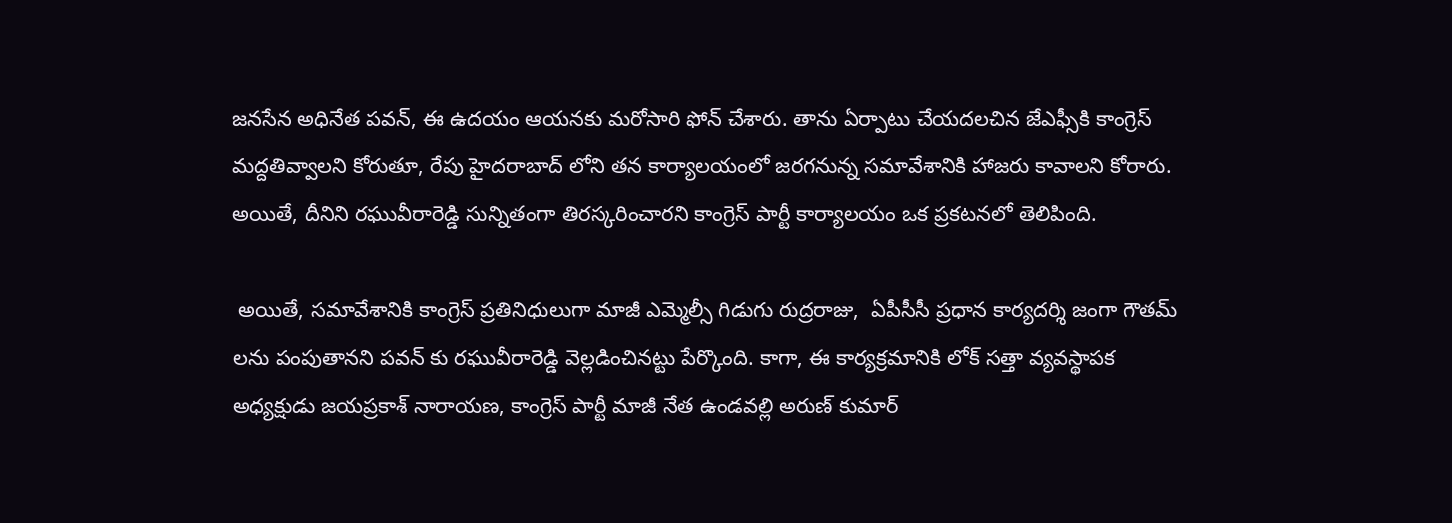జనసేన అధినేత పవన్, ఈ ఉదయం ఆయనకు మరోసారి ఫోన్ చేశారు. తాను ఏర్పాటు చేయదలచిన జేఎఫ్సీకి కాంగ్రెస్ మద్దతివ్వాలని కోరుతూ, రేపు హైదరాబాద్ లోని తన కార్యాలయంలో జరగనున్న సమావేశానికి హాజరు కావాలని కోరారు. అయితే, దీనిని రఘువీరారెడ్డి సున్నితంగా తిరస్కరించారని కాంగ్రెస్ పార్టీ కార్యాలయం ఒక ప్రకటనలో తెలిపింది.

 అయితే, సమావేశానికి కాంగ్రెస్ ప్రతినిధులుగా మాజీ ఎమ్మెల్సీ గిడుగు రుద్రరాజు,  ఏపీసీసీ ప్ర‌ధాన కార్య‌ద‌ర్శి జంగా గౌతమ్ లను పంపుతానని పవన్ కు రఘువీరారెడ్డి వెల్లడించినట్టు పేర్కొంది. కాగా, ఈ కార్యక్రమానికి లోక్ సత్తా వ్యవస్థాపక అధ్యక్షుడు జయప్రకాశ్ నారాయణ, కాంగ్రెస్ పార్టీ మాజీ నేత ఉండవల్లి అరుణ్ కుమార్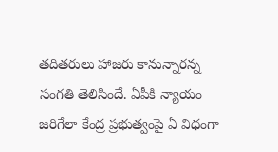తదితరులు హాజరు కానున్నారన్న సంగతి తెలిసిందే. ఏపీకి న్యాయం జరిగేలా కేంద్ర ప్రభుత్వంపై ఏ విధంగా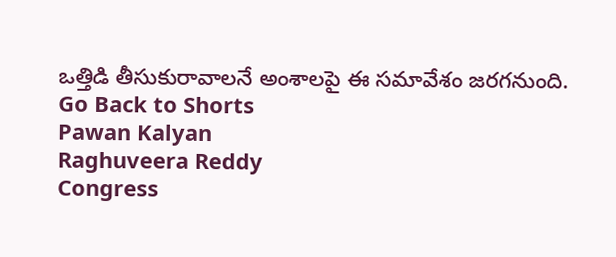ఒత్తిడి తీసుకురావాలనే అంశాలపై ఈ సమావేశం జరగనుంది.
Go Back to Shorts
Pawan Kalyan
Raghuveera Reddy
Congress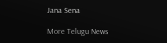Jana Sena

More Telugu News